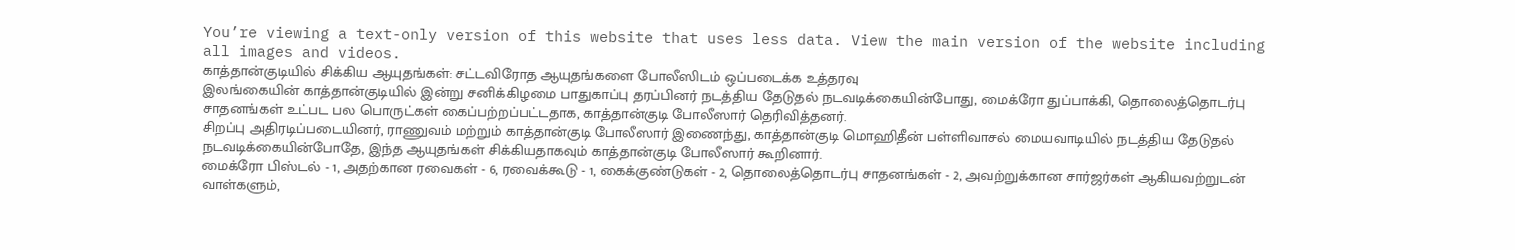You’re viewing a text-only version of this website that uses less data. View the main version of the website including all images and videos.
காத்தான்குடியில் சிக்கிய ஆயுதங்கள்: சட்டவிரோத ஆயுதங்களை போலீஸிடம் ஒப்படைக்க உத்தரவு
இலங்கையின் காத்தான்குடியில் இன்று சனிக்கிழமை பாதுகாப்பு தரப்பினர் நடத்திய தேடுதல் நடவடிக்கையின்போது, மைக்ரோ துப்பாக்கி, தொலைத்தொடர்பு சாதனங்கள் உட்பட பல பொருட்கள் கைப்பற்றப்பட்டதாக, காத்தான்குடி போலீஸார் தெரிவித்தனர்.
சிறப்பு அதிரடிப்படையினர், ராணுவம் மற்றும் காத்தான்குடி போலீஸார் இணைந்து, காத்தான்குடி மொஹிதீன் பள்ளிவாசல் மையவாடியில் நடத்திய தேடுதல் நடவடிக்கையின்போதே, இந்த ஆயுதங்கள் சிக்கியதாகவும் காத்தான்குடி போலீஸார் கூறினார்.
மைக்ரோ பிஸ்டல் - 1, அதற்கான ரவைகள் - 6, ரவைக்கூடு - 1, கைக்குண்டுகள் - 2, தொலைத்தொடர்பு சாதனங்கள் - 2, அவற்றுக்கான சார்ஜர்கள் ஆகியவற்றுடன் வாள்களும்,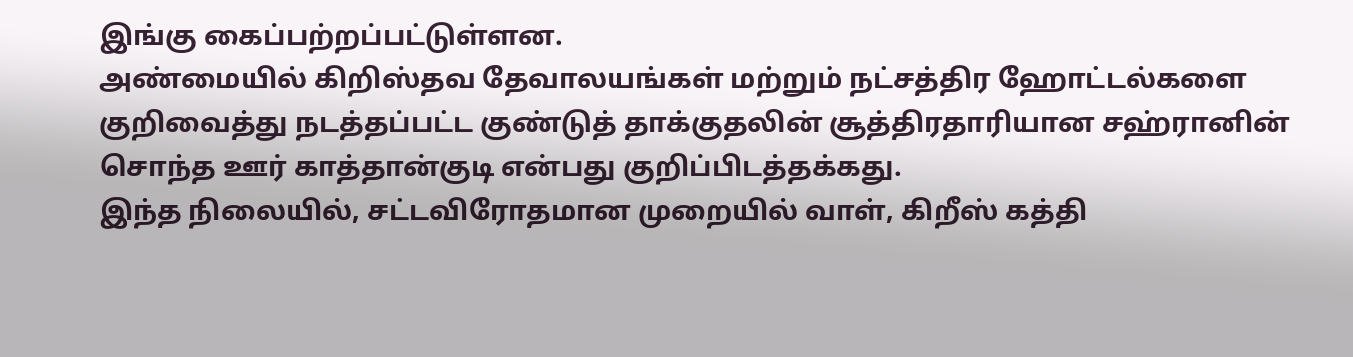இங்கு கைப்பற்றப்பட்டுள்ளன.
அண்மையில் கிறிஸ்தவ தேவாலயங்கள் மற்றும் நட்சத்திர ஹோட்டல்களை குறிவைத்து நடத்தப்பட்ட குண்டுத் தாக்குதலின் சூத்திரதாரியான சஹ்ரானின் சொந்த ஊர் காத்தான்குடி என்பது குறிப்பிடத்தக்கது.
இந்த நிலையில், சட்டவிரோதமான முறையில் வாள், கிறீஸ் கத்தி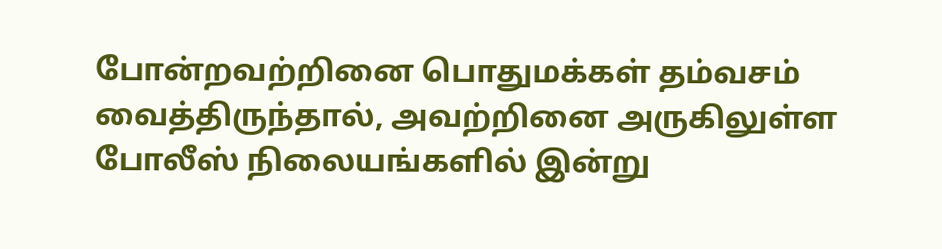போன்றவற்றினை பொதுமக்கள் தம்வசம் வைத்திருந்தால், அவற்றினை அருகிலுள்ள போலீஸ் நிலையங்களில் இன்று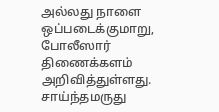அல்லது நாளை ஒப்படைக்குமாறு, போலீஸார் திணைக்களம் அறிவித்துள்ளது.
சாய்ந்தமருது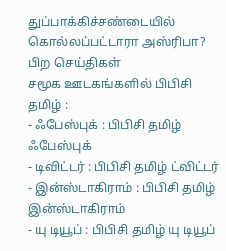துப்பாக்கிச்சண்டையில் கொல்லப்பட்டாரா அஸ்ரிபா?
பிற செய்திகள்
சமூக ஊடகங்களில் பிபிசி தமிழ் :
- ஃபேஸ்புக் : பிபிசி தமிழ் ஃபேஸ்புக்
- டிவிட்டர் : பிபிசி தமிழ் ட்விட்டர்
- இன்ஸ்டாகிராம் : பிபிசி தமிழ் இன்ஸ்டாகிராம்
- யு டியூப் : பிபிசி தமிழ் யு டியூப்